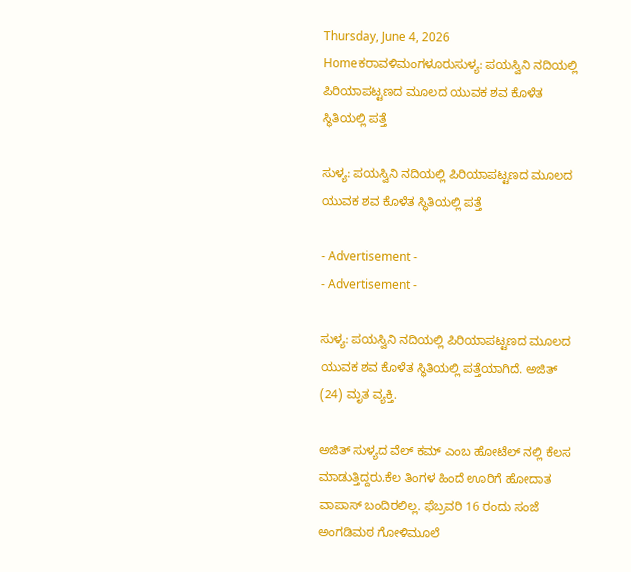Thursday, June 4, 2026
Homeಕರಾವಳಿಮಂಗಳೂರುಸುಳ್ಯ: ಪಯಸ್ವಿನಿ ನದಿಯಲ್ಲಿ ಪಿರಿಯಾಪಟ್ಟಣದ ಮೂಲದ ಯುವಕ ಶವ ಕೊಳೆತ ಸ್ಥಿತಿಯಲ್ಲಿ ಪತ್ತೆ

ಸುಳ್ಯ: ಪಯಸ್ವಿನಿ ನದಿಯಲ್ಲಿ ಪಿರಿಯಾಪಟ್ಟಣದ ಮೂಲದ ಯುವಕ ಶವ ಕೊಳೆತ ಸ್ಥಿತಿಯಲ್ಲಿ ಪತ್ತೆ

- Advertisement -
- Advertisement -

ಸುಳ್ಯ: ಪಯಸ್ವಿನಿ ನದಿಯಲ್ಲಿ ಪಿರಿಯಾಪಟ್ಟಣದ ಮೂಲದ ಯುವಕ ಶವ ಕೊಳೆತ ಸ್ಥಿತಿಯಲ್ಲಿ ಪತ್ತೆಯಾಗಿದೆ. ಅಜಿತ್ (24) ಮೃತ ವ್ಯಕ್ತಿ.

ಅಜಿತ್ ಸುಳ್ಯದ ವೆಲ್ ಕಮ್ ಎಂಬ ಹೋಟೆಲ್ ನಲ್ಲಿ ಕೆಲಸ ಮಾಡುತ್ತಿದ್ದರು.ಕೆಲ ತಿಂಗಳ ಹಿಂದೆ ಊರಿಗೆ ಹೋದಾತ ವಾಪಾಸ್ ಬಂದಿರಲಿಲ್ಲ. ಫೆಬ್ರವರಿ 16 ರಂದು ಸಂಜೆ ಅಂಗಡಿಮಠ ಗೋಳಿಮೂಲೆ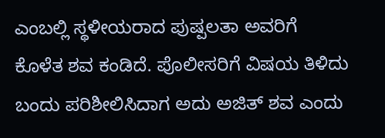ಎಂಬಲ್ಲಿ ಸ್ಥಳೀಯರಾದ ಪುಷ್ಪಲತಾ ಅವರಿಗೆ  ಕೊಳೆತ ಶವ ಕಂಡಿದೆ. ಪೊಲೀಸರಿಗೆ ವಿಷಯ ತಿಳಿದು ಬಂದು ಪರಿಶೀಲಿಸಿದಾಗ ಅದು ಅಜಿತ್ ಶವ ಎಂದು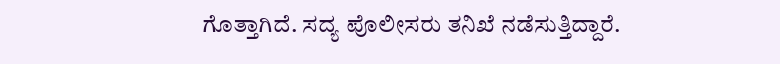ಗೊತ್ತಾಗಿದೆ. ಸದ್ಯ ಪೊಲೀಸರು ತನಿಖೆ ನಡೆಸುತ್ತಿದ್ದಾರೆ.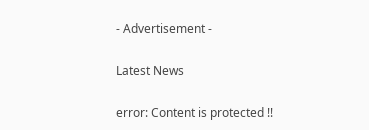- Advertisement -

Latest News

error: Content is protected !!